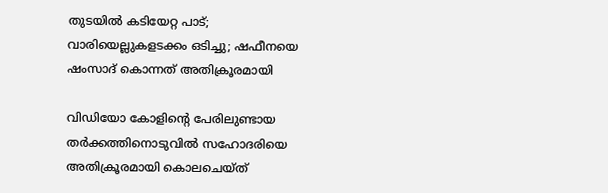തുടയില്‍ കടിയേറ്റ പാട്; വാരിയെല്ലുകളടക്കം ഒടിച്ചു; ഷഫീനയെ ഷംസാദ് കൊന്നത് അതിക്രൂരമായി

വിഡിയോ കോളിന്‍റെ പേരിലുണ്ടായ തര്‍ക്കത്തിനൊടുവില്‍ സഹോദരിയെ അതിക്രൂരമായി കൊലചെയ്ത്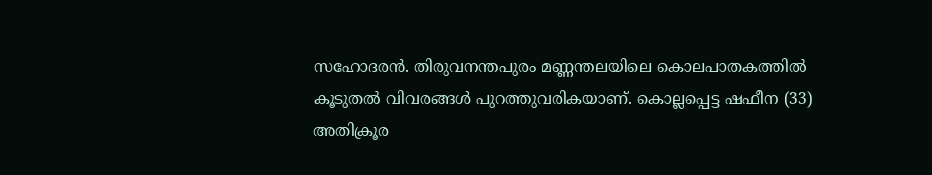സഹോദരന്‍. തിരുവനന്തപുരം മണ്ണന്തലയിലെ കൊലപാതകത്തില്‍ കൂടുതല്‍ വിവരങ്ങള്‍ പുറത്തുവരികയാണ്. കൊല്ലപ്പെട്ട ഷഫീന (33) അതിക്രൂര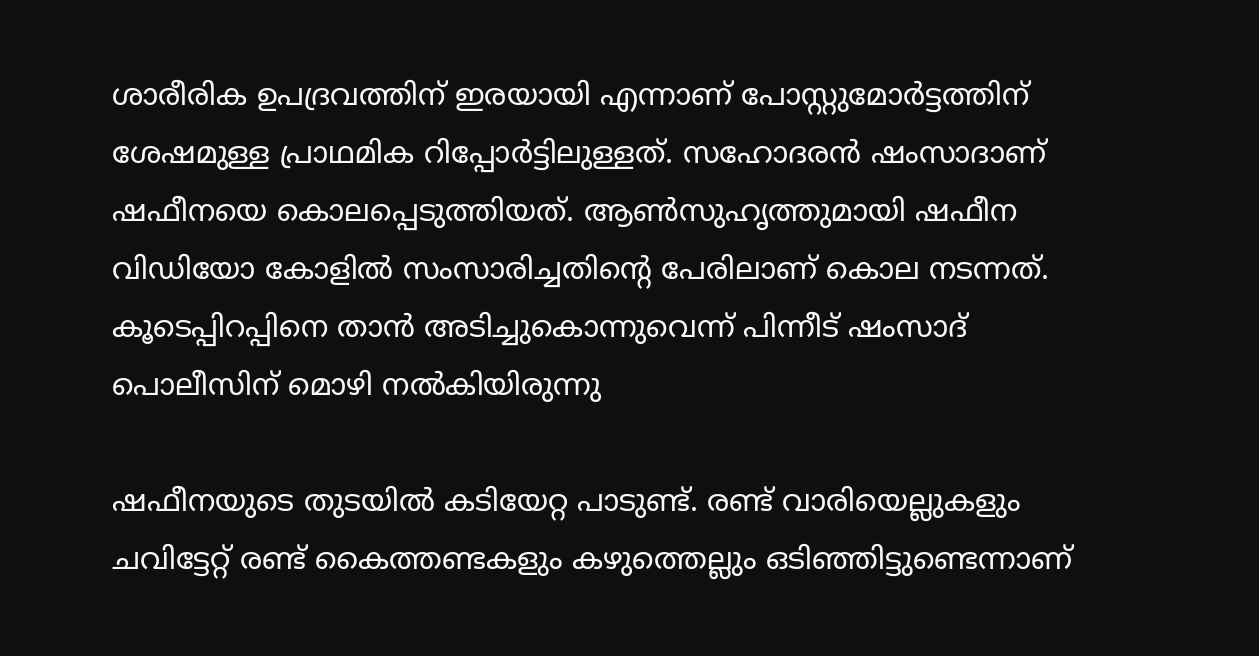ശാരീരിക ഉപദ്രവത്തിന് ഇരയായി എന്നാണ് പോസ്റ്റുമോര്‍ട്ടത്തിന് ശേഷമുള്ള പ്രാഥമിക റിപ്പോര്‍‌ട്ടിലുള്ളത്. സഹോദരന്‍ ഷംസാദാണ് ഷഫീനയെ കൊലപ്പെടുത്തിയത്. ആണ്‍സുഹൃത്തുമായി ഷഫീന വിഡിയോ കോളില്‍ സംസാരിച്ചതിന്‍റെ പേരിലാണ് കൊല നടന്നത്. കൂടെപ്പിറപ്പിനെ താന്‍ അടിച്ചുകൊന്നുവെന്ന് പിന്നീട് ഷംസാദ് പൊലീസിന് മൊഴി നല്‍കിയിരുന്നു

ഷഫീനയുടെ തുടയില്‍ കടിയേറ്റ പാടുണ്ട്. രണ്ട് വാരിയെല്ലുകളും ചവിട്ടേറ്റ് രണ്ട് കൈത്തണ്ടകളും കഴുത്തെല്ലും ഒടിഞ്ഞിട്ടുണ്ടെന്നാണ്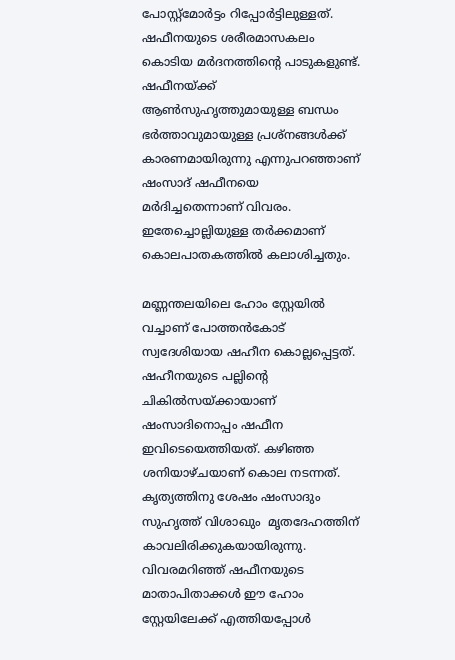പോസ്റ്റ്‌മോര്‍ട്ടം റിപ്പോര്‍ട്ടിലുള്ളത്. ഷഫീനയുടെ ശരീരമാസകലം കൊടിയ മര്‍ദനത്തിന്‍റെ പാടുകളുണ്ട്. ഷഫീനയ്ക്ക് ആണ്‍സുഹൃത്തുമായുള്ള ബന്ധം ഭര്‍ത്താവുമായുള്ള പ്രശ്നങ്ങള്‍ക്ക് കാരണമായിരുന്നു എന്നുപറഞ്ഞാണ് ഷംസാദ് ഷഫീനയെ മര്‍ദിച്ചതെന്നാണ് വിവരം. ഇതേച്ചൊല്ലിയുള്ള തര്‍ക്കമാണ് കൊലപാതകത്തില്‍ കലാശിച്ചതും.

മണ്ണന്തലയിലെ ഹോം സ്റ്റേയില്‍ വച്ചാണ് പോത്തന്‍കോട് സ്വദേശിയായ ഷഹീന കൊല്ലപ്പെട്ടത്. ഷഹീനയുടെ പല്ലിന്‍റെ ചികില്‍സയ്ക്കായാണ് ഷംസാദിനൊപ്പം ഷഫീന ഇവിടെയെത്തിയത്. കഴിഞ്ഞ ശനിയാഴ്ചയാണ് കൊല നടന്നത്. കൃത്യത്തിനു ശേഷം ഷംസാദും സുഹൃത്ത് വിശാഖും  മൃതദേഹത്തിന് കാവലിരിക്കുകയായിരുന്നു. വിവരമറിഞ്ഞ് ഷഫീനയുടെ മാതാപിതാക്കള്‍ ഈ ഹോം സ്റ്റേയിലേക്ക് എത്തിയപ്പോള്‍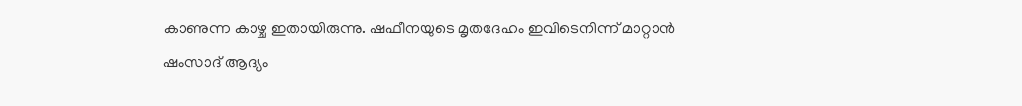കാണുന്ന കാഴ്ച ഇതായിരുന്നു. ഷഫീനയുടെ മൃതദേഹം ഇവിടെനിന്ന് മാറ്റാന്‍ ഷംസാദ് ആദ്യം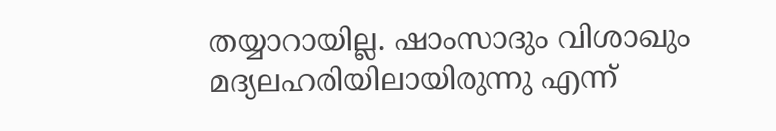തയ്യാറായില്ല. ഷാംസാദും വിശാഖും മദ്യലഹരിയിലായിരുന്നു എന്ന്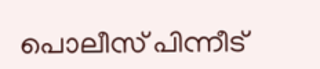പൊലീസ് പിന്നീട്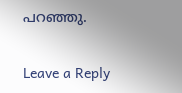പറഞ്ഞു.

Leave a Reply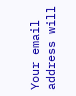Your email address will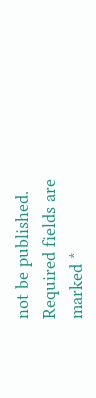not be published. Required fields are marked *